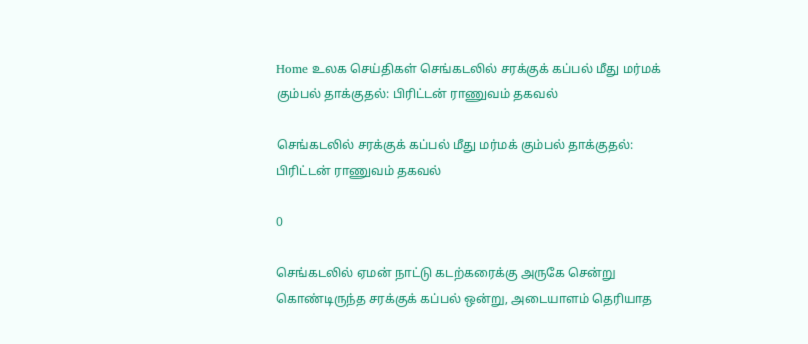Home உலக செய்திகள் செங்கடலில் சரக்குக் கப்பல் மீது மர்மக் கும்பல் தாக்குதல்: பிரிட்டன் ராணுவம் தகவல்

செங்கடலில் சரக்குக் கப்பல் மீது மர்மக் கும்பல் தாக்குதல்: பிரிட்டன் ராணுவம் தகவல்

0

செங்கடலில் ஏமன் நாட்டு கடற்கரைக்கு அருகே சென்று கொண்டிருந்த சரக்குக் கப்பல் ஒன்று, அடையாளம் தெரியாத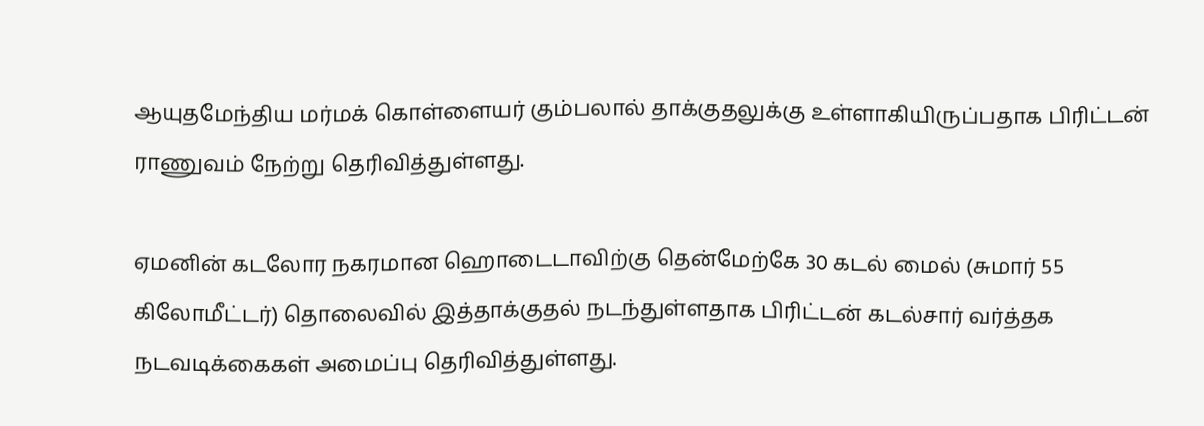ஆயுதமேந்திய மர்மக் கொள்ளையர் கும்பலால் தாக்குதலுக்கு உள்ளாகியிருப்பதாக பிரிட்டன் ராணுவம் நேற்று தெரிவித்துள்ளது.

ஏமனின் கடலோர நகரமான ஹொடைடாவிற்கு தென்மேற்கே 30 கடல் மைல் (சுமார் 55 கிலோமீட்டர்) தொலைவில் இத்தாக்குதல் நடந்துள்ளதாக பிரிட்டன் கடல்சார் வர்த்தக நடவடிக்கைகள் அமைப்பு தெரிவித்துள்ளது.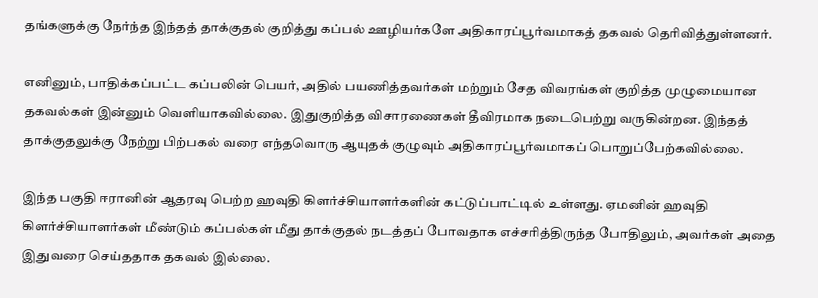தங்களுக்கு நேர்ந்த இந்தத் தாக்குதல் குறித்து கப்பல் ஊழியர்களே அதிகாரப்பூர்வமாகத் தகவல் தெரிவித்துள்ளனர்.

எனினும், பாதிக்கப்பட்ட கப்பலின் பெயர், அதில் பயணித்தவர்கள் மற்றும் சேத விவரங்கள் குறித்த முழுமையான தகவல்கள் இன்னும் வெளியாகவில்லை. இதுகுறித்த விசாரணைகள் தீவிரமாக நடைபெற்று வருகின்றன. இந்தத் தாக்குதலுக்கு நேற்று பிற்பகல் வரை எந்தவொரு ஆயுதக் குழுவும் அதிகாரப்பூர்வமாகப் பொறுப்பேற்கவில்லை.

இந்த பகுதி ஈரானின் ஆதரவு பெற்ற ஹவுதி கிளர்ச்சியாளர்களின் கட்டுப்பாட்டில் உள்ளது. ஏமனின் ஹவுதி கிளர்ச்சியாளர்கள் மீண்டும் கப்பல்கள் மீது தாக்குதல் நடத்தப் போவதாக எச்சரித்திருந்த போதிலும், அவர்கள் அதை இதுவரை செய்ததாக தகவல் இல்லை.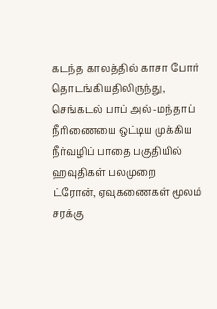கடந்த காலத்தில் காசா போர் தொடங்கியதிலிருந்து, செங்கடல் பாப் அல்-மந்தாப் நீரிணையை ஒட்டிய முக்கிய நீர்வழிப் பாதை பகுதியில் ஹவுதிகள் பலமுறை ட்ரோன், ஏவுகணைகள் மூலம் சரக்கு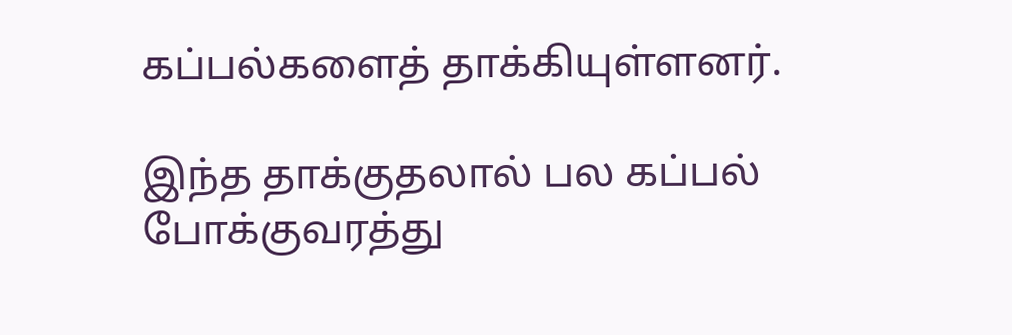கப்பல்களைத் தாக்கியுள்ளனர்.

இந்த தாக்குதலால் பல கப்பல் போக்குவரத்து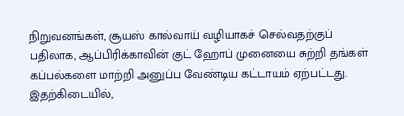நிறுவனங்கள், சூயஸ் கால்வாய் வழியாகச் செல்வதற்குப் பதிலாக, ஆப்பிரிக்காவின் குட் ஹோப் முனையை சுற்றி தங்கள் கப்பல்களை மாற்றி அனுப்ப வேண்டிய கட்டாயம் ஏற்பட்டது. இதற்கிடையில்,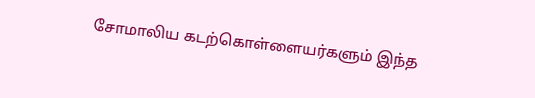சோமாலிய கடற்கொள்ளையர்களும் இந்த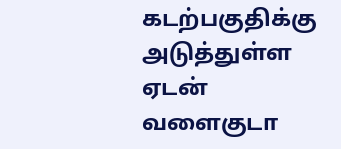கடற்பகுதிக்கு அடுத்துள்ள ஏடன் வளைகுடா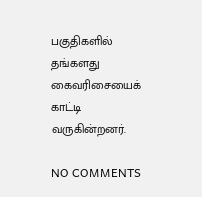பகுதிகளில் தங்களது கைவரிசையைக் காட்டி வருகின்றனர்.

NO COMMENTS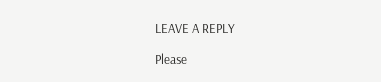LEAVE A REPLY

Please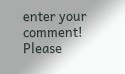enter your comment!
Please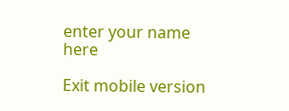enter your name here

Exit mobile version